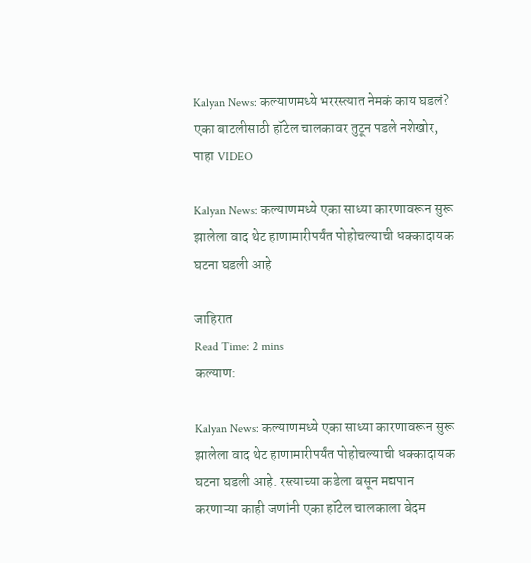Kalyan News: कल्याणमध्ये भररस्त्यात नेमकं काय घडलं? एका बाटलीसाठी हॉटेल चालकावर तुटून पडले नशेखोर, पाहा VIDEO

Kalyan News: कल्याणमध्ये एका साध्या कारणावरून सुरू झालेला वाद थेट हाणामारीपर्यंत पोहोचल्याची धक्कादायक घटना घडली आहे

जाहिरात
Read Time: 2 mins
कल्याण:

Kalyan News: कल्याणमध्ये एका साध्या कारणावरून सुरू झालेला वाद थेट हाणामारीपर्यंत पोहोचल्याची धक्कादायक घटना घडली आहे. रस्त्याच्या कडेला बसून मद्यपान करणाऱ्या काही जणांनी एका हॉटेल चालकाला बेदम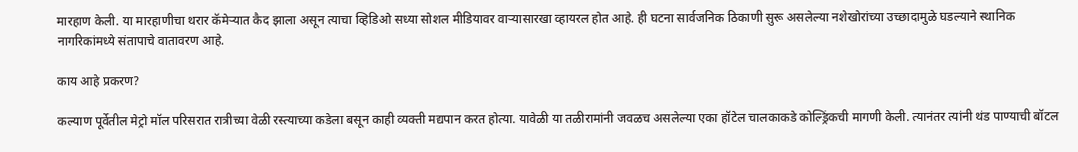मारहाण केली. या मारहाणीचा थरार कॅमेऱ्यात कैद झाला असून त्याचा व्हिडिओ सध्या सोशल मीडियावर वाऱ्यासारखा व्हायरल होत आहे. ही घटना सार्वजनिक ठिकाणी सुरू असलेल्या नशेखोरांच्या उच्छादामुळे घडल्याने स्थानिक नागरिकांमध्ये संतापाचे वातावरण आहे.

काय आहे प्रकरण?

कल्याण पूर्वेतील मेट्रो मॉल परिसरात रात्रीच्या वेळी रस्त्याच्या कडेला बसून काही व्यक्ती मद्यपान करत होत्या. यावेळी या तळीरामांनी जवळच असलेल्या एका हॉटेल चालकाकडे कोल्ड्रिंकची मागणी केली. त्यानंतर त्यांनी थंड पाण्याची बॉटल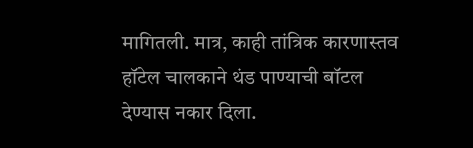मागितली. मात्र, काही तांत्रिक कारणास्तव हॉटेल चालकाने थंड पाण्याची बॉटल देण्यास नकार दिला.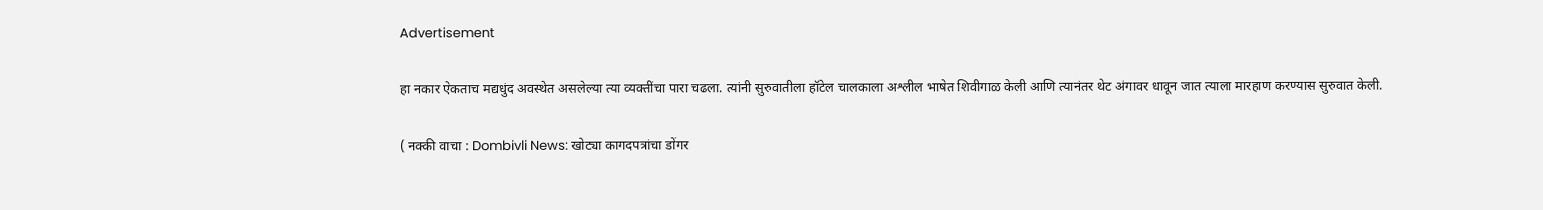Advertisement

हा नकार ऐकताच मद्यधुंद अवस्थेत असलेल्या त्या व्यक्तींचा पारा चढला. त्यांनी सुरुवातीला हॉटेल चालकाला अश्लील भाषेत शिवीगाळ केली आणि त्यानंतर थेट अंगावर धावून जात त्याला मारहाण करण्यास सुरुवात केली.

( नक्की वाचा : Dombivli News: खोट्या कागदपत्रांचा डोंगर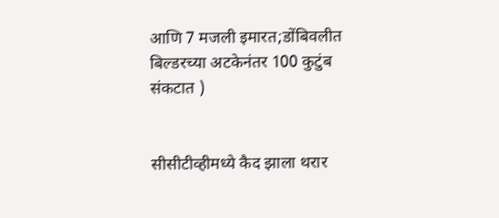आणि 7 मजली इमारत;डोंबिवलीत बिल्डरच्या अटकेनंतर 100 कुटुंब संकटात )


सीसीटीव्हीमध्ये कैद झाला थरार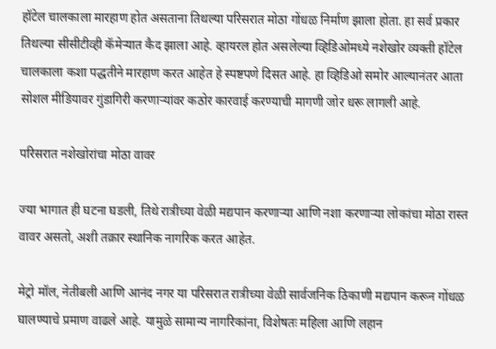हॉटेल चालकाला मारहाण होत असताना तिथल्या परिसरात मोठा गोंधळ निर्माण झाला होता. हा सर्व प्रकार तिथल्या सीसीटीव्ही कॅमेऱ्यात कैद झाला आहे. व्हायरल होत असलेल्या व्हिडिओमध्ये नशेखोर व्यक्ती हॉटेल चालकाला कशा पद्धतीने मारहाण करत आहेत हे स्पष्टपणे दिसत आहे. हा व्हिडिओ समोर आल्यानंतर आता सोशल मीडियावर गुंडागिरी करणाऱ्यांवर कठोर कारवाई करण्याची मागणी जोर धरू लागली आहे.

परिसरात नशेखोरांचा मोठा वावर

ज्या भागात ही घटना घडली, तिथे रात्रीच्या वेळी मद्यपान करणाऱ्या आणि नशा करणाऱ्या लोकांचा मोठा रास्त वावर असतो, अशी तक्रार स्थानिक नागरिक करत आहेत.

मेट्रो मॉल, नेतीबली आणि आनंद नगर या परिसरात रात्रीच्या वेळी सार्वजनिक ठिकाणी मद्यपान करून गोंधळ घालण्याचे प्रमाण वाढले आहे. यामुळे सामान्य नागरिकांना, विशेषतः महिला आणि लहान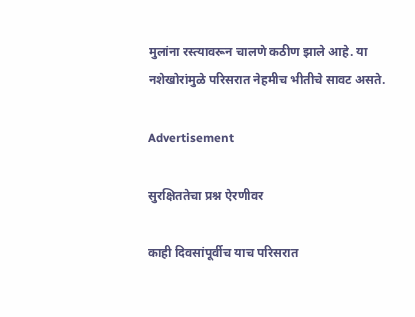मुलांना रस्त्यावरून चालणे कठीण झाले आहे. या नशेखोरांमुळे परिसरात नेहमीच भीतीचे सावट असते.

Advertisement

सुरक्षिततेचा प्रश्न ऐरणीवर

काही दिवसांपूर्वीच याच परिसरात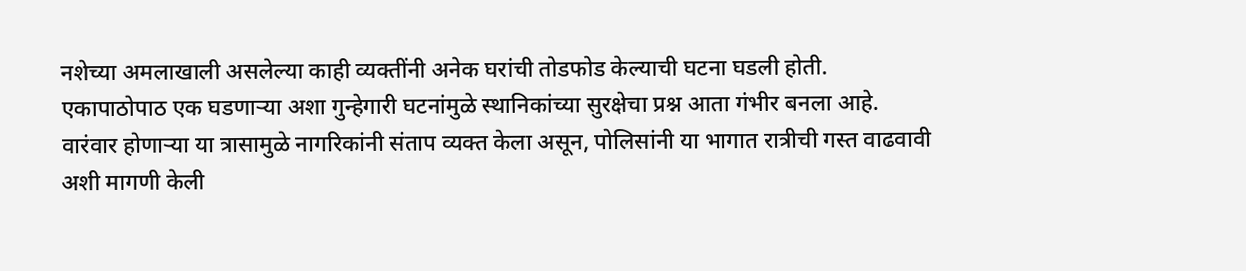नशेच्या अमलाखाली असलेल्या काही व्यक्तींनी अनेक घरांची तोडफोड केल्याची घटना घडली होती. एकापाठोपाठ एक घडणाऱ्या अशा गुन्हेगारी घटनांमुळे स्थानिकांच्या सुरक्षेचा प्रश्न आता गंभीर बनला आहे. वारंवार होणाऱ्या या त्रासामुळे नागरिकांनी संताप व्यक्त केला असून, पोलिसांनी या भागात रात्रीची गस्त वाढवावी अशी मागणी केली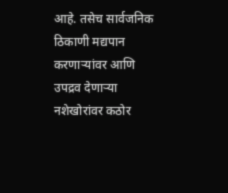आहे. तसेच सार्वजनिक ठिकाणी मद्यपान करणाऱ्यांवर आणि उपद्रव देणाऱ्या नशेखोरांवर कठोर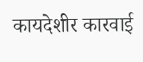कायदेशीर कारवाई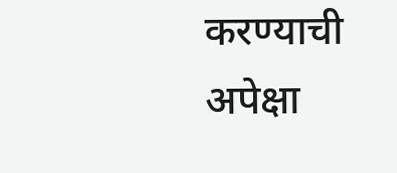करण्याची अपेक्षा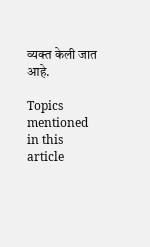व्यक्त केली जात आहे.

Topics mentioned in this article